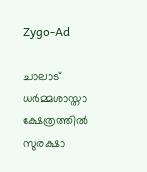Zygo-Ad

ചാലാട് ധര്‍മ്മശാസ്താ ക്ഷേത്രത്തില്‍ സുരക്ഷാ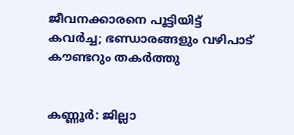ജീവനക്കാരനെ പൂട്ടിയിട്ട് കവര്‍ച്ച; ഭണ്ഡാരങ്ങളും വഴിപാട് കൗണ്ടറും തകര്‍ത്തു


കണ്ണൂർ: ജില്ലാ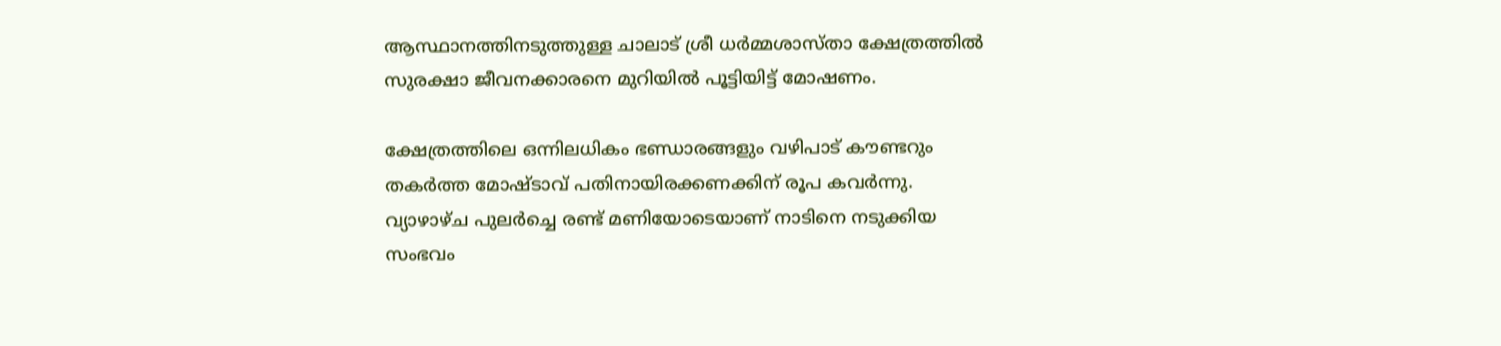ആസ്ഥാനത്തിനടുത്തുള്ള ചാലാട് ശ്രീ ധർമ്മശാസ്താ ക്ഷേത്രത്തില്‍ സുരക്ഷാ ജീവനക്കാരനെ മുറിയില്‍ പൂട്ടിയിട്ട് മോഷണം.

ക്ഷേത്രത്തിലെ ഒന്നിലധികം ഭണ്ഡാരങ്ങളും വഴിപാട് കൗണ്ടറും തകർത്ത മോഷ്ടാവ് പതിനായിരക്കണക്കിന് രൂപ കവർന്നു. വ്യാഴാഴ്ച പുലർച്ചെ രണ്ട് മണിയോടെയാണ് നാടിനെ നടുക്കിയ സംഭവം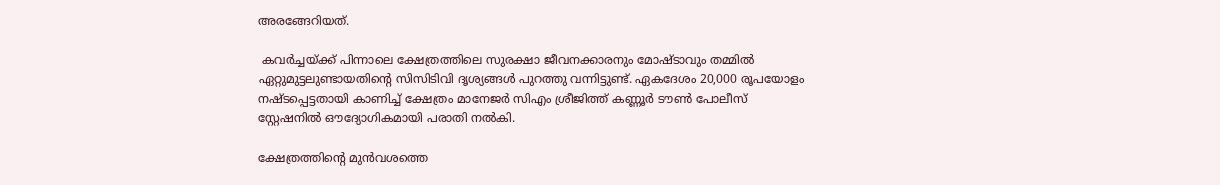അരങ്ങേറിയത്.

 കവർച്ചയ്ക്ക് പിന്നാലെ ക്ഷേത്രത്തിലെ സുരക്ഷാ ജീവനക്കാരനും മോഷ്ടാവും തമ്മില്‍ ഏറ്റുമുട്ടലുണ്ടായതിന്റെ സിസിടിവി ദൃശ്യങ്ങള്‍ പുറത്തു വന്നിട്ടുണ്ട്. ഏകദേശം 20,000 രൂപയോളം നഷ്ടപ്പെട്ടതായി കാണിച്ച്‌ ക്ഷേത്രം മാനേജർ സിഎം ശ്രീജിത്ത് കണ്ണൂർ ടൗണ്‍ പോലീസ് സ്റ്റേഷനില്‍ ഔദ്യോഗികമായി പരാതി നല്‍കി.

ക്ഷേത്രത്തിന്റെ മുൻവശത്തെ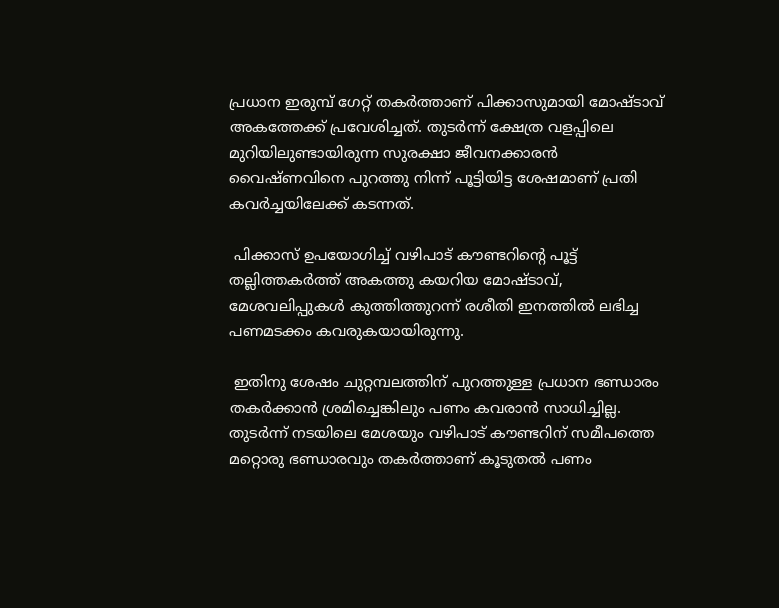പ്രധാന ഇരുമ്പ് ഗേറ്റ് തകർത്താണ് പിക്കാസുമായി മോഷ്ടാവ് അകത്തേക്ക് പ്രവേശിച്ചത്. തുടർന്ന് ക്ഷേത്ര വളപ്പിലെ മുറിയിലുണ്ടായിരുന്ന സുരക്ഷാ ജീവനക്കാരൻ വൈഷ്ണവിനെ പുറത്തു നിന്ന് പൂട്ടിയിട്ട ശേഷമാണ് പ്രതി കവർച്ചയിലേക്ക് കടന്നത്.

 പിക്കാസ് ഉപയോഗിച്ച്‌ വഴിപാട് കൗണ്ടറിന്റെ പൂട്ട് തല്ലിത്തകർത്ത് അകത്തു കയറിയ മോഷ്ടാവ്, മേശവലിപ്പുകള്‍ കുത്തിത്തുറന്ന് രശീതി ഇനത്തില്‍ ലഭിച്ച പണമടക്കം കവരുകയായിരുന്നു.

 ഇതിനു ശേഷം ചുറ്റമ്പലത്തിന് പുറത്തുള്ള പ്രധാന ഭണ്ഡാരം തകർക്കാൻ ശ്രമിച്ചെങ്കിലും പണം കവരാൻ സാധിച്ചില്ല. തുടർന്ന് നടയിലെ മേശയും വഴിപാട് കൗണ്ടറിന് സമീപത്തെ മറ്റൊരു ഭണ്ഡാരവും തകർത്താണ് കൂടുതല്‍ പണം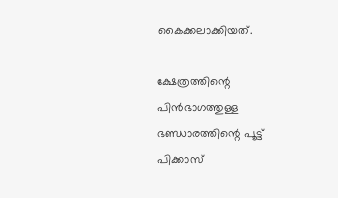കൈക്കലാക്കിയത്.

ക്ഷേത്രത്തിന്റെ പിൻഭാഗത്തുള്ള ഭണ്ഡാരത്തിന്റെ പൂട്ട് പിക്കാസ്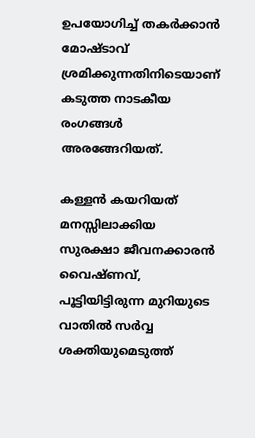ഉപയോഗിച്ച്‌ തകർക്കാൻ മോഷ്ടാവ് ശ്രമിക്കുന്നതിനിടെയാണ് കടുത്ത നാടകീയ രംഗങ്ങള്‍ അരങ്ങേറിയത്.

കള്ളൻ കയറിയത് മനസ്സിലാക്കിയ സുരക്ഷാ ജീവനക്കാരൻ വൈഷ്ണവ്, പൂട്ടിയിട്ടിരുന്ന മുറിയുടെ വാതില്‍ സർവ്വ ശക്തിയുമെടുത്ത്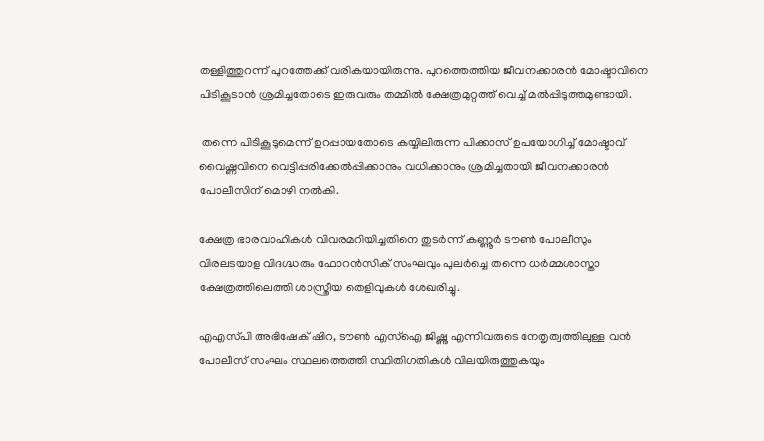തള്ളിത്തുറന്ന് പുറത്തേക്ക് വരികയായിരുന്നു. പുറത്തെത്തിയ ജീവനക്കാരൻ മോഷ്ടാവിനെ പിടികൂടാൻ ശ്രമിച്ചതോടെ ഇരുവരും തമ്മില്‍ ക്ഷേത്രമുറ്റത്ത് വെച്ച്‌ മല്‍പ്പിടുത്തമുണ്ടായി.

 തന്നെ പിടികൂടുമെന്ന് ഉറപ്പായതോടെ കയ്യിലിരുന്ന പിക്കാസ് ഉപയോഗിച്ച്‌ മോഷ്ടാവ് വൈഷ്ണവിനെ വെട്ടിപ്പരിക്കേല്‍പ്പിക്കാനും വധിക്കാനും ശ്രമിച്ചതായി ജീവനക്കാരൻ പോലീസിന് മൊഴി നല്‍കി.

ക്ഷേത്ര ഭാരവാഹികള്‍ വിവരമറിയിച്ചതിനെ തുടർന്ന് കണ്ണൂർ ടൗണ്‍ പോലീസും വിരലടയാള വിദഗ്ദ്ധരും ഫോറൻസിക് സംഘവും പുലർച്ചെ തന്നെ ധർമ്മശാസ്താ ക്ഷേത്രത്തിലെത്തി ശാസ്ത്രീയ തെളിവുകള്‍ ശേഖരിച്ചു.

എഎസ്‌പി അഭിഷേക് ഷിറ, ടൗണ്‍ എസ്‌ഐ ജിഷ്ണു എന്നിവരുടെ നേതൃത്വത്തിലുള്ള വൻ പോലീസ് സംഘം സ്ഥലത്തെത്തി സ്ഥിതിഗതികള്‍ വിലയിരുത്തുകയും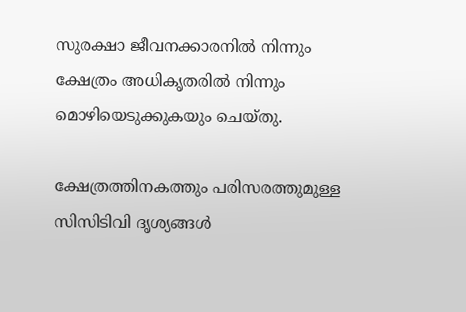സുരക്ഷാ ജീവനക്കാരനില്‍ നിന്നും ക്ഷേത്രം അധികൃതരില്‍ നിന്നും മൊഴിയെടുക്കുകയും ചെയ്തു.

ക്ഷേത്രത്തിനകത്തും പരിസരത്തുമുള്ള സിസിടിവി ദൃശ്യങ്ങള്‍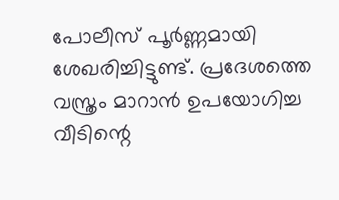പോലീസ് പൂർണ്ണമായി ശേഖരിച്ചിട്ടുണ്ട്. പ്രദേശത്തെ വസ്ത്രം മാറാൻ ഉപയോഗിച്ച വീടിന്റെ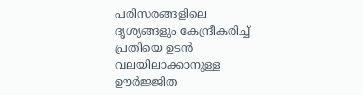പരിസരങ്ങളിലെ ദൃശ്യങ്ങളും കേന്ദ്രീകരിച്ച്‌ പ്രതിയെ ഉടൻ വലയിലാക്കാനുള്ള ഊർജ്ജിത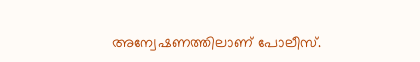അന്വേഷണത്തിലാണ് പോലീസ്.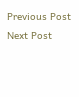Previous Post Next Post